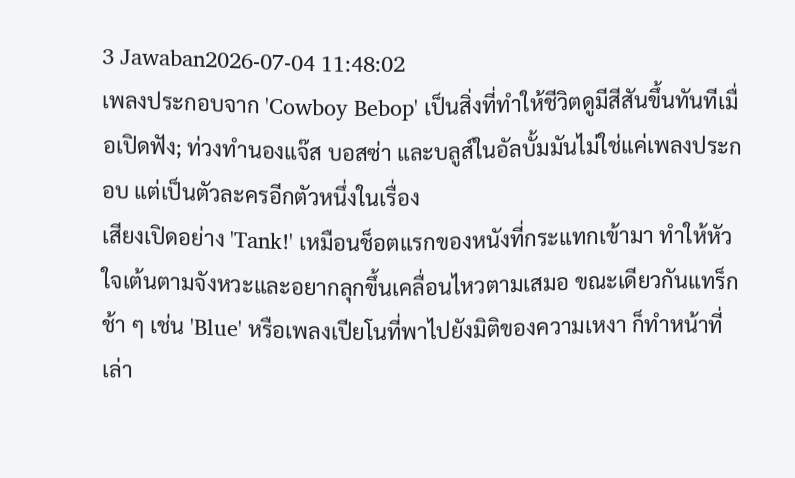3 Jawaban2026-07-04 11:48:02
เพลงประกอบจาก 'Cowboy Bebop' เป็นสิ่งที่ทำให้ชีวิตดูมีสีสันขึ้นทันทีเมื่อเปิดฟัง; ท่วงทำนองแจ๊ส บอสซ่า และบลูส์ในอัลบั้มมันไม่ใช่แค่เพลงประกอบ แต่เป็นตัวละครอีกตัวหนึ่งในเรื่อง
เสียงเปิดอย่าง 'Tank!' เหมือนช็อตแรกของหนังที่กระแทกเข้ามา ทำให้หัวใจเต้นตามจังหวะและอยากลุกขึ้นเคลื่อนไหวตามเสมอ ขณะเดียวกันแทร็กช้า ๆ เช่น 'Blue' หรือเพลงเปียโนที่พาไปยังมิติของความเหงา ก็ทำหน้าที่เล่า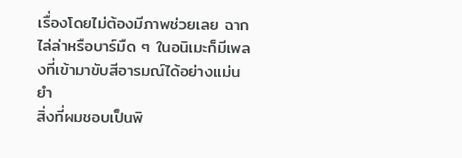เรื่องโดยไม่ต้องมีภาพช่วยเลย ฉากไล่ล่าหรือบาร์มืด ๆ ในอนิเมะก็มีเพลงที่เข้ามาขับสีอารมณ์ได้อย่างแม่นยำ
สิ่งที่ผมชอบเป็นพิ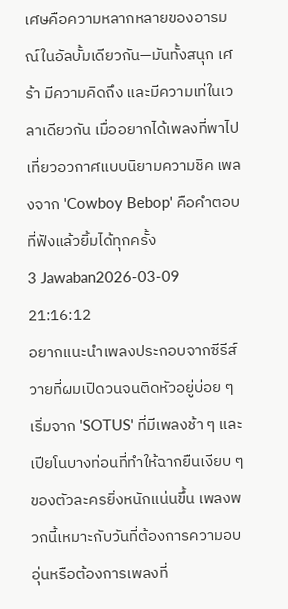เศษคือความหลากหลายของอารมณ์ในอัลบั้มเดียวกัน—มันทั้งสนุก เศร้า มีความคิดถึง และมีความเท่ในเวลาเดียวกัน เมื่ออยากได้เพลงที่พาไปเที่ยวอวกาศแบบนิยามความชิค เพลงจาก 'Cowboy Bebop' คือคำตอบที่ฟังแล้วยิ้มได้ทุกครั้ง
3 Jawaban2026-03-09 21:16:12
อยากแนะนำเพลงประกอบจากซีรีส์วายที่ผมเปิดวนจนติดหัวอยู่บ่อย ๆ เริ่มจาก 'SOTUS' ที่มีเพลงช้า ๆ และเปียโนบางท่อนที่ทำให้ฉากยืนเงียบ ๆ ของตัวละครยิ่งหนักแน่นขึ้น เพลงพวกนี้เหมาะกับวันที่ต้องการความอบอุ่นหรือต้องการเพลงที่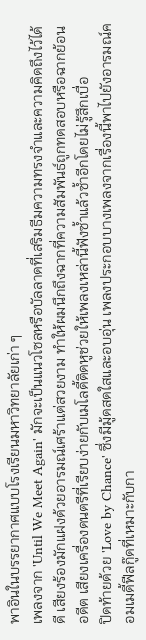พาอินในบรรยากาศแบบโรงเรียนมหาวิทยาลัยเก่า ๆ
เพลงจาก 'Until We Meet Again' มักจะเป็นแนวโซลหรือบัลลาดที่เสริมธีมความทรงจำและความคิดถึงไว้ได้ดี เสียงร้องมักแฝงด้วยอารมณ์เศร้าแต่สวยงาม ทำให้ผมนึกถึงฉากที่ความสัมพันธ์ถูกทดสอบหรือฉากย้อนอดีต เสียงเครื่องดนตรีที่เรียบง่ายกับเมโลดี้ติดหูช่วยให้เพลงเหล่านี้ฟังซ้ำแล้วซ้ำอีกโดยไม่รู้สึกเบื่อ
ปิดท้ายด้วย 'Love by Chance' ซึ่งมีมู้ดสดใสและอบอุ่น เพลงประกอบบางเพลงจากเรื่องนี้พาไปยังอารมณ์คอมเมดี้ฟีลกู๊ดที่เหมาะกับกา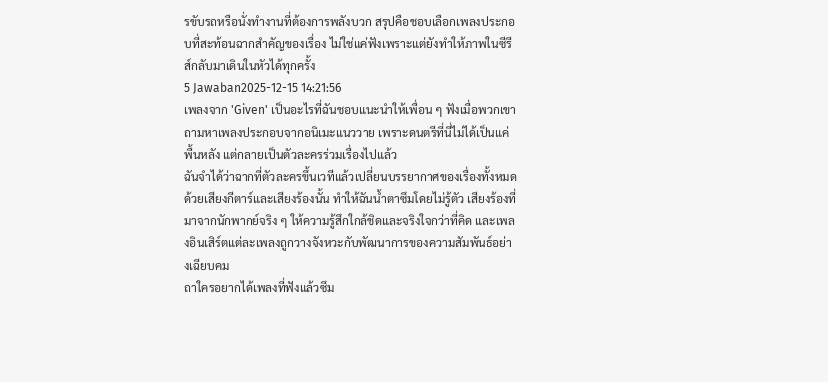รขับรถหรือนั่งทำงานที่ต้องการพลังบวก สรุปคือชอบเลือกเพลงประกอบที่สะท้อนฉากสำคัญของเรื่อง ไม่ใช่แค่ฟังเพราะแต่ยังทำให้ภาพในซีรีส์กลับมาเดินในหัวได้ทุกครั้ง
5 Jawaban2025-12-15 14:21:56
เพลงจาก 'Given' เป็นอะไรที่ฉันชอบแนะนำให้เพื่อน ๆ ฟังเมื่อพวกเขาถามหาเพลงประกอบจากอนิเมะแนววาย เพราะดนตรีที่นี่ไม่ได้เป็นแค่พื้นหลัง แต่กลายเป็นตัวละครร่วมเรื่องไปแล้ว
ฉันจำได้ว่าฉากที่ตัวละครขึ้นเวทีแล้วเปลี่ยนบรรยากาศของเรื่องทั้งหมดด้วยเสียงกีตาร์และเสียงร้องนั้น ทำให้ฉันน้ำตาซึมโดยไม่รู้ตัว เสียงร้องที่มาจากนักพากย์จริง ๆ ให้ความรู้สึกใกล้ชิดและจริงใจกว่าที่คิด และเพลงอินเสิร์ตแต่ละเพลงถูกวางจังหวะกับพัฒนาการของความสัมพันธ์อย่างเฉียบคม
ถาใครอยากได้เพลงที่ฟังแล้วซึม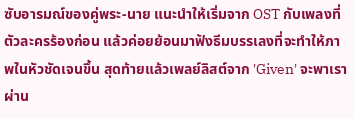ซับอารมณ์ของคู่พระ-นาย แนะนำให้เริ่มจาก OST กับเพลงที่ตัวละครร้องก่อน แล้วค่อยย้อนมาฟังธีมบรรเลงที่จะทำให้ภาพในหัวชัดเจนขึ้น สุดท้ายแล้วเพลย์ลิสต์จาก 'Given' จะพาเราผ่าน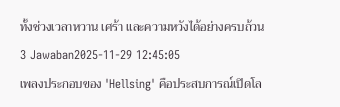ทั้งช่วงเวลาหวาน เศร้า และความหวังได้อย่างครบถ้วน
3 Jawaban2025-11-29 12:45:05
เพลงประกอบของ 'Hellsing' คือประสบการณ์เปิดโล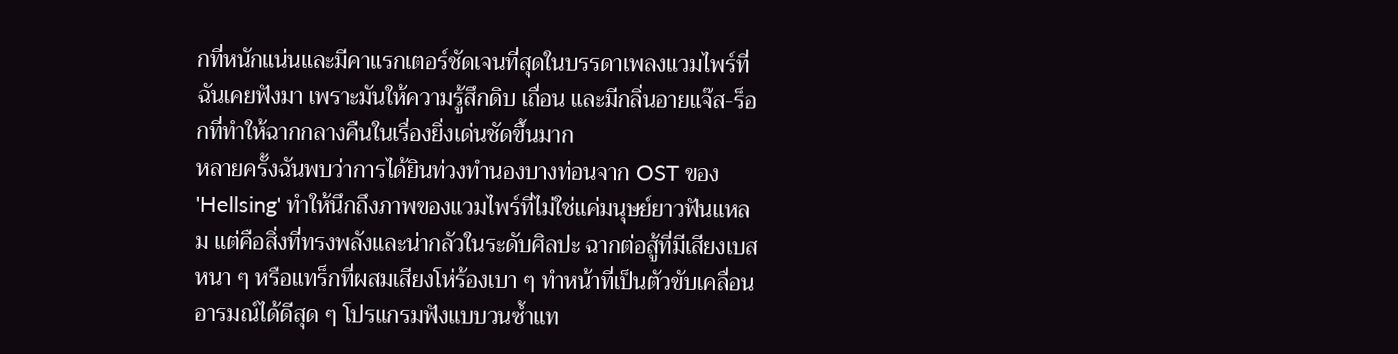กที่หนักแน่นและมีคาแรกเตอร์ชัดเจนที่สุดในบรรดาเพลงแวมไพร์ที่ฉันเคยฟังมา เพราะมันให้ความรู้สึกดิบ เถื่อน และมีกลิ่นอายแจ๊ส-ร็อกที่ทำให้ฉากกลางคืนในเรื่องยิ่งเด่นชัดขึ้นมาก
หลายครั้งฉันพบว่าการได้ยินท่วงทำนองบางท่อนจาก OST ของ 'Hellsing' ทำให้นึกถึงภาพของแวมไพร์ที่ไม่ใช่แค่มนุษย์ยาวฟันแหลม แต่คือสิ่งที่ทรงพลังและน่ากลัวในระดับศิลปะ ฉากต่อสู้ที่มีเสียงเบสหนา ๆ หรือแทร็กที่ผสมเสียงโห่ร้องเบา ๆ ทำหน้าที่เป็นตัวขับเคลื่อนอารมณ์ได้ดีสุด ๆ โปรแกรมฟังแบบวนซ้ำแท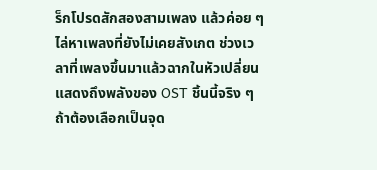ร็กโปรดสักสองสามเพลง แล้วค่อย ๆ ไล่หาเพลงที่ยังไม่เคยสังเกต ช่วงเวลาที่เพลงขึ้นมาแล้วฉากในหัวเปลี่ยน แสดงถึงพลังของ OST ชิ้นนี้จริง ๆ
ถ้าต้องเลือกเป็นจุด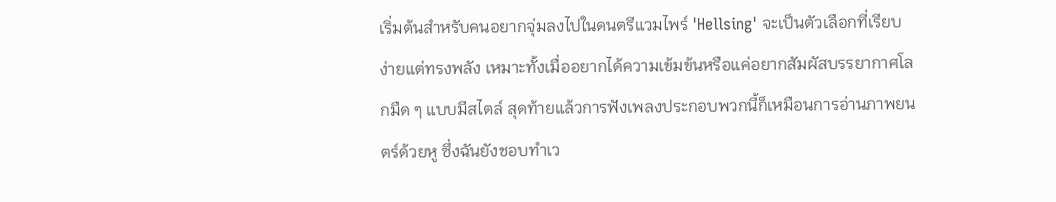เริ่มต้นสำหรับคนอยากจุ่มลงไปในดนตรีแวมไพร์ 'Hellsing' จะเป็นตัวเลือกที่เรียบง่ายแต่ทรงพลัง เหมาะทั้งเมื่ออยากได้ความเข้มข้นหรือแค่อยากสัมผัสบรรยากาศโลกมืด ๆ แบบมีสไตล์ สุดท้ายแล้วการฟังเพลงประกอบพวกนี้ก็เหมือนการอ่านภาพยนตร์ด้วยหู ซึ่งฉันยังชอบทำเว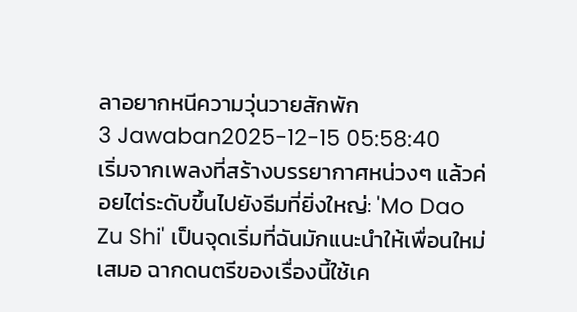ลาอยากหนีความวุ่นวายสักพัก
3 Jawaban2025-12-15 05:58:40
เริ่มจากเพลงที่สร้างบรรยากาศหน่วงๆ แล้วค่อยไต่ระดับขึ้นไปยังธีมที่ยิ่งใหญ่: 'Mo Dao Zu Shi' เป็นจุดเริ่มที่ฉันมักแนะนำให้เพื่อนใหม่เสมอ ฉากดนตรีของเรื่องนี้ใช้เค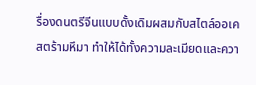รื่องดนตรีจีนแบบดั้งเดิมผสมกับสไตล์ออเคสตร้ามหึมา ทำให้ได้ทั้งความละเมียดและควา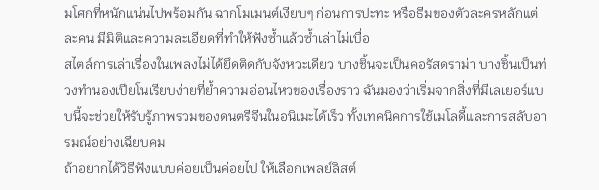มโศกที่หนักแน่นไปพร้อมกัน ฉากโมเมนต์เงียบๆ ก่อนการปะทะ หรือธีมของตัวละครหลักแต่ละคน มีมิติและความละเอียดที่ทำให้ฟังซ้ำแล้วซ้ำเล่าไม่เบื่อ
สไตล์การเล่าเรื่องในเพลงไม่ได้ยึดติดกับจังหวะเดียว บางชิ้นจะเป็นคอรัสดราม่า บางชิ้นเป็นท่วงทำนองเปียโนเรียบง่ายที่ย้ำความอ่อนไหวของเรื่องราว ฉันมองว่าเริ่มจากสิ่งที่มีเลเยอร์แบบนี้จะช่วยให้รับรู้ภาพรวมของดนตรีจีนในอนิเมะได้เร็ว ทั้งเทคนิคการใช้เมโลดี้และการสลับอารมณ์อย่างเฉียบคม
ถ้าอยากได้วิธีฟังแบบค่อยเป็นค่อยไป ให้เลือกเพลย์ลิสต์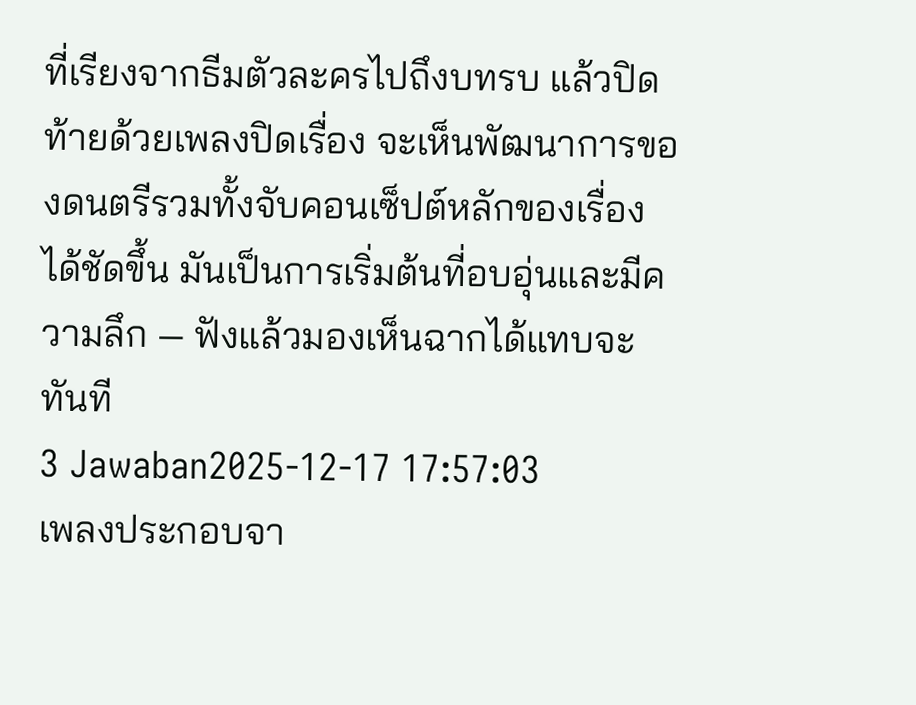ที่เรียงจากธีมตัวละครไปถึงบทรบ แล้วปิดท้ายด้วยเพลงปิดเรื่อง จะเห็นพัฒนาการของดนตรีรวมทั้งจับคอนเซ็ปต์หลักของเรื่องได้ชัดขึ้น มันเป็นการเริ่มต้นที่อบอุ่นและมีความลึก — ฟังแล้วมองเห็นฉากได้แทบจะทันที
3 Jawaban2025-12-17 17:57:03
เพลงประกอบจา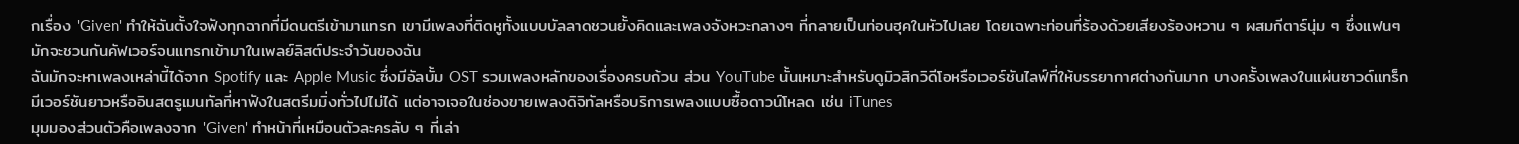กเรื่อง 'Given' ทำให้ฉันตั้งใจฟังทุกฉากที่มีดนตรีเข้ามาแทรก เขามีเพลงที่ติดหูทั้งแบบบัลลาดชวนยั้งคิดและเพลงจังหวะกลางๆ ที่กลายเป็นท่อนฮุคในหัวไปเลย โดยเฉพาะท่อนที่ร้องด้วยเสียงร้องหวาน ๆ ผสมกีตาร์นุ่ม ๆ ซึ่งแฟนๆ มักจะชวนกันคัฟเวอร์จนแทรกเข้ามาในเพลย์ลิสต์ประจำวันของฉัน
ฉันมักจะหาเพลงเหล่านี้ได้จาก Spotify และ Apple Music ซึ่งมีอัลบั้ม OST รวมเพลงหลักของเรื่องครบถ้วน ส่วน YouTube นั้นเหมาะสำหรับดูมิวสิกวิดีโอหรือเวอร์ชันไลฟ์ที่ให้บรรยากาศต่างกันมาก บางครั้งเพลงในแผ่นซาวด์แทร็กมีเวอร์ชันยาวหรืออินสตรูเมนทัลที่หาฟังในสตรีมมิ่งทั่วไปไม่ได้ แต่อาจเจอในช่องขายเพลงดิจิทัลหรือบริการเพลงแบบซื้อดาวน์โหลด เช่น iTunes
มุมมองส่วนตัวคือเพลงจาก 'Given' ทำหน้าที่เหมือนตัวละครลับ ๆ ที่เล่า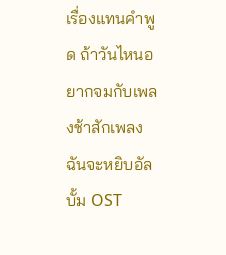เรื่องแทนคำพูด ถ้าวันไหนอยากจมกับเพลงช้าสักเพลง ฉันจะหยิบอัลบั้ม OST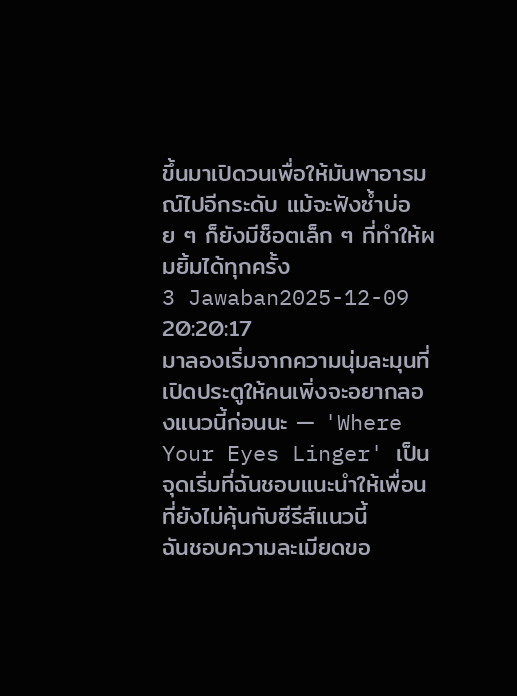ขึ้นมาเปิดวนเพื่อให้มันพาอารมณ์ไปอีกระดับ แม้จะฟังซ้ำบ่อย ๆ ก็ยังมีช็อตเล็ก ๆ ที่ทำให้ผมยิ้มได้ทุกครั้ง
3 Jawaban2025-12-09 20:20:17
มาลองเริ่มจากความนุ่มละมุนที่เปิดประตูให้คนเพิ่งจะอยากลองแนวนี้ก่อนนะ — 'Where Your Eyes Linger' เป็นจุดเริ่มที่ฉันชอบแนะนำให้เพื่อนที่ยังไม่คุ้นกับซีรีส์แนวนี้
ฉันชอบความละเมียดขอ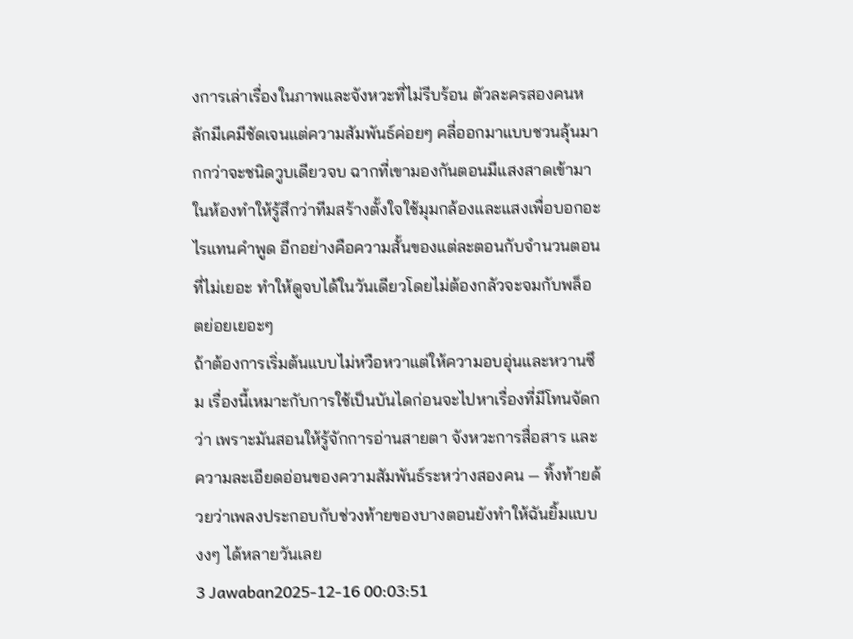งการเล่าเรื่องในภาพและจังหวะที่ไม่รีบร้อน ตัวละครสองคนหลักมีเคมีชัดเจนแต่ความสัมพันธ์ค่อยๆ คลี่ออกมาแบบชวนลุ้นมากกว่าจะชนิดวูบเดียวจบ ฉากที่เขามองกันตอนมีแสงสาดเข้ามาในห้องทำให้รู้สึกว่าทีมสร้างตั้งใจใช้มุมกล้องและแสงเพื่อบอกอะไรแทนคำพูด อีกอย่างคือความสั้นของแต่ละตอนกับจำนวนตอนที่ไม่เยอะ ทำให้ดูจบได้ในวันเดียวโดยไม่ต้องกลัวจะจมกับพล็อตย่อยเยอะๆ
ถ้าต้องการเริ่มต้นแบบไม่หวือหวาแต่ให้ความอบอุ่นและหวานซึม เรื่องนี้เหมาะกับการใช้เป็นบันไดก่อนจะไปหาเรื่องที่มีโทนจัดกว่า เพราะมันสอนให้รู้จักการอ่านสายตา จังหวะการสื่อสาร และความละเอียดอ่อนของความสัมพันธ์ระหว่างสองคน — ทิ้งท้ายด้วยว่าเพลงประกอบกับช่วงท้ายของบางตอนยังทำให้ฉันยิ้มแบบงงๆ ได้หลายวันเลย
3 Jawaban2025-12-16 00:03:51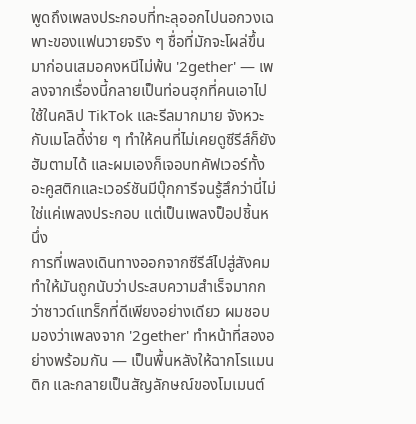พูดถึงเพลงประกอบที่ทะลุออกไปนอกวงเฉพาะของแฟนวายจริง ๆ ชื่อที่มักจะโผล่ขึ้นมาก่อนเสมอคงหนีไม่พ้น '2gether' — เพลงจากเรื่องนี้กลายเป็นท่อนฮุกที่คนเอาไปใช้ในคลิป TikTok และรีลมากมาย จังหวะกับเมโลดี้ง่าย ๆ ทำให้คนที่ไม่เคยดูซีรีส์ก็ยังฮัมตามได้ และผมเองก็เจอบทคัฟเวอร์ทั้งอะคูสติกและเวอร์ชันมีบุ๊กการีจนรู้สึกว่านี่ไม่ใช่แค่เพลงประกอบ แต่เป็นเพลงป็อปชิ้นหนึ่ง
การที่เพลงเดินทางออกจากซีรีส์ไปสู่สังคมทำให้มันถูกนับว่าประสบความสำเร็จมากกว่าซาวด์แทร็กที่ดีเพียงอย่างเดียว ผมชอบมองว่าเพลงจาก '2gether' ทำหน้าที่สองอย่างพร้อมกัน — เป็นพื้นหลังให้ฉากโรแมนติก และกลายเป็นสัญลักษณ์ของโมเมนต์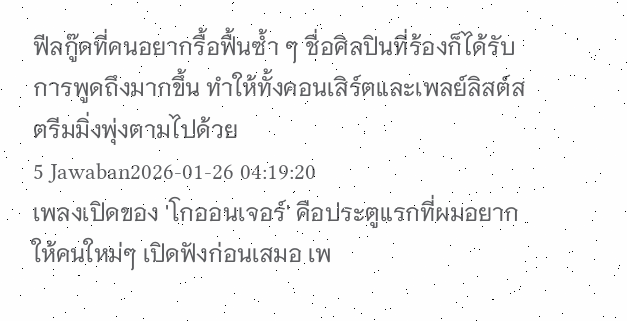ฟีลกู๊ดที่คนอยากรื้อฟื้นซ้ำ ๆ ชื่อศิลปินที่ร้องก็ได้รับการพูดถึงมากขึ้น ทำให้ทั้งคอนเสิร์ตและเพลย์ลิสต์สตรีมมิ่งพุ่งตามไปด้วย
5 Jawaban2026-01-26 04:19:20
เพลงเปิดของ 'โกออนเจอร์' คือประตูแรกที่ผมอยากให้คนใหม่ๆ เปิดฟังก่อนเสมอ เพ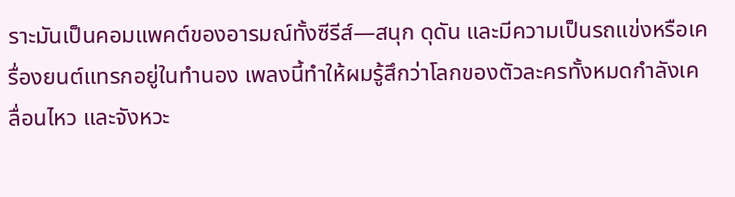ราะมันเป็นคอมแพคต์ของอารมณ์ทั้งซีรีส์—สนุก ดุดัน และมีความเป็นรถแข่งหรือเครื่องยนต์แทรกอยู่ในทำนอง เพลงนี้ทำให้ผมรู้สึกว่าโลกของตัวละครทั้งหมดกำลังเคลื่อนไหว และจังหวะ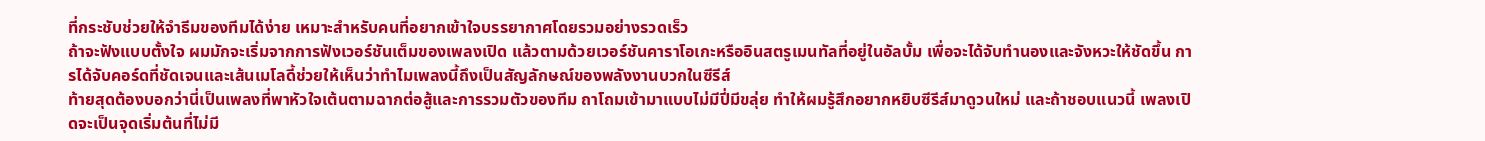ที่กระชับช่วยให้จำธีมของทีมได้ง่าย เหมาะสำหรับคนที่อยากเข้าใจบรรยากาศโดยรวมอย่างรวดเร็ว
ถ้าจะฟังแบบตั้งใจ ผมมักจะเริ่มจากการฟังเวอร์ชันเต็มของเพลงเปิด แล้วตามด้วยเวอร์ชันคาราโอเกะหรืออินสตรูเมนทัลที่อยู่ในอัลบั้ม เพื่อจะได้จับทำนองและจังหวะให้ชัดขึ้น การได้จับคอร์ดที่ชัดเจนและเส้นเมโลดี้ช่วยให้เห็นว่าทำไมเพลงนี้ถึงเป็นสัญลักษณ์ของพลังงานบวกในซีรีส์
ท้ายสุดต้องบอกว่านี่เป็นเพลงที่พาหัวใจเต้นตามฉากต่อสู้และการรวมตัวของทีม ถาโถมเข้ามาแบบไม่มีปี่มีขลุ่ย ทำให้ผมรู้สึกอยากหยิบซีรีส์มาดูวนใหม่ และถ้าชอบแนวนี้ เพลงเปิดจะเป็นจุดเริ่มต้นที่ไม่มี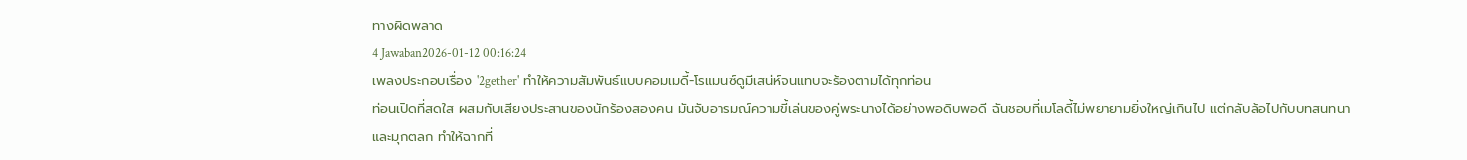ทางผิดพลาด
4 Jawaban2026-01-12 00:16:24
เพลงประกอบเรื่อง '2gether' ทำให้ความสัมพันธ์แบบคอมเมดี้-โรแมนซ์ดูมีเสน่ห์จนแทบจะร้องตามได้ทุกท่อน
ท่อนเปิดที่สดใส ผสมกับเสียงประสานของนักร้องสองคน มันจับอารมณ์ความขี้เล่นของคู่พระนางได้อย่างพอดิบพอดี ฉันชอบที่เมโลดี้ไม่พยายามยิ่งใหญ่เกินไป แต่กลับล้อไปกับบทสนทนาและมุกตลก ทำให้ฉากที่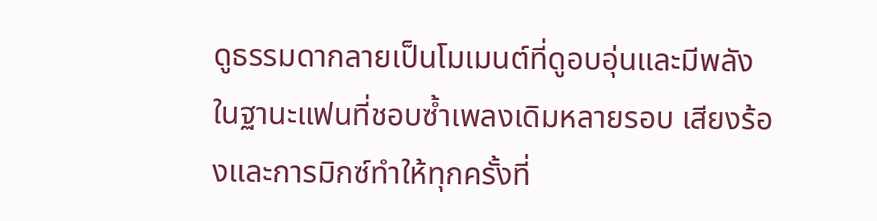ดูธรรมดากลายเป็นโมเมนต์ที่ดูอบอุ่นและมีพลัง
ในฐานะแฟนที่ชอบซ้ำเพลงเดิมหลายรอบ เสียงร้องและการมิกซ์ทำให้ทุกครั้งที่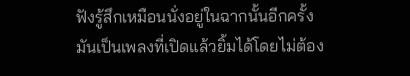ฟังรู้สึกเหมือนนั่งอยู่ในฉากนั้นอีกครั้ง มันเป็นเพลงที่เปิดแล้วยิ้มได้โดยไม่ต้อง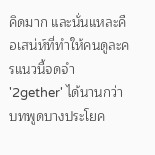คิดมาก และนั่นแหละคือเสน่ห์ที่ทำให้คนดูละครแนวนี้จดจำ '2gether' ได้นานกว่าบทพูดบางประโยค